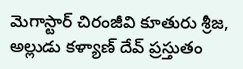మెగాస్టార్ చిరంజీవి కూతురు శ్రీజ, అల్లుడు కళ్యాణ్ దేవ్ ప్రస్తుతం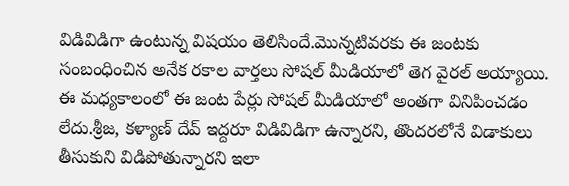విడివిడిగా ఉంటున్న విషయం తెలిసిందే.మొన్నటివరకు ఈ జంటకు సంబంధించిన అనేక రకాల వార్తలు సోషల్ మీడియాలో తెగ వైరల్ అయ్యాయి.
ఈ మధ్యకాలంలో ఈ జంట పేర్లు సోషల్ మీడియాలో అంతగా వినిపించడం లేదు.శ్రీజ, కళ్యాణ్ దేవ్ ఇద్దరూ విడివిడిగా ఉన్నారని, తొందరలోనే విడాకులు తీసుకుని విడిపోతున్నారని ఇలా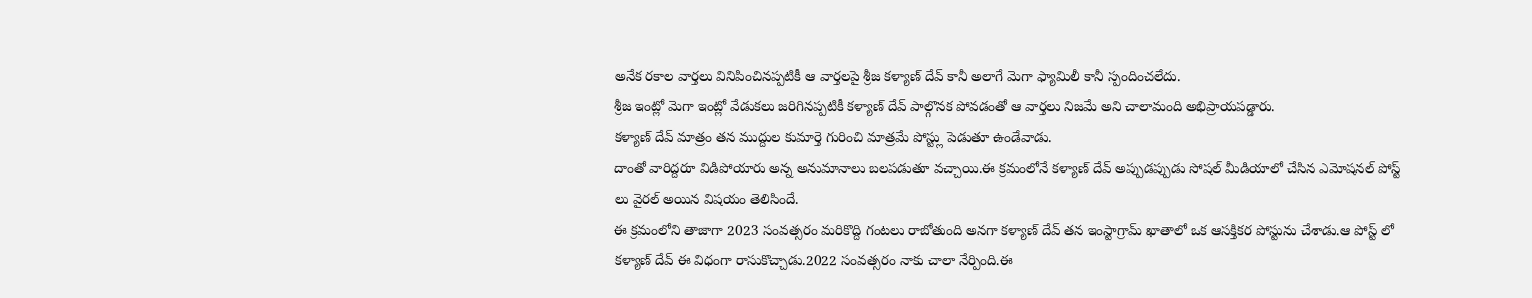అనేక రకాల వార్తలు వినిపించినప్పటికీ ఆ వార్తలపై శ్రీజ కళ్యాణ్ దేవ్ కానీ అలాగే మెగా ఫ్యామిలీ కానీ స్పందించలేదు.
శ్రీజ ఇంట్లో మెగా ఇంట్లో వేడుకలు జరిగినప్పటికీ కళ్యాణ్ దేవ్ పాల్గొనక పోవడంతో ఆ వార్తలు నిజమే అని చాలామంది అభిప్రాయపడ్డారు.
కళ్యాణ్ దేవ్ మాత్రం తన ముద్దుల కుమార్తె గురించి మాత్రమే పోస్ట్లు పెడుతూ ఉండేవాడు.
దాంతో వారిద్దరూ విడిపోయారు అన్న అనుమానాలు బలపడుతూ వచ్చాయి.ఈ క్రమంలోనే కళ్యాణ్ దేవ్ అప్పుడప్పుడు సోషల్ మీడియాలో చేసిన ఎమోషనల్ పోస్ట్ లు వైరల్ అయిన విషయం తెలిసిందే.
ఈ క్రమంలోని తాజాగా 2023 సంవత్సరం మరికొద్ది గంటలు రాబోతుంది అనగా కళ్యాణ్ దేవ్ తన ఇంస్టాగ్రామ్ ఖాతాలో ఒక ఆసక్తికర పోస్టును చేశాడు.ఆ పోస్ట్ లో కళ్యాణ్ దేవ్ ఈ విధంగా రాసుకొచ్చాడు.2022 సంవత్సరం నాకు చాలా నేర్పింది.ఈ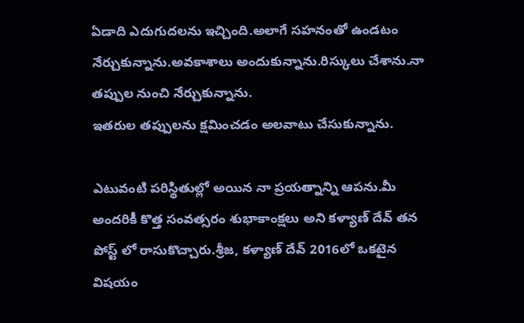ఏడాది ఎదుగుదలను ఇచ్చింది.అలాగే సహనంతో ఉండటం నేర్చుకున్నాను.అవకాశాలు అందుకున్నాను.రిస్కులు చేశాను.నా తప్పుల నుంచి నేర్చుకున్నాను.
ఇతరుల తప్పులను క్షమించడం అలవాటు చేసుకున్నాను.

ఎటువంటి పరిస్థితుల్లో అయిన నా ప్రయత్నాన్ని ఆపను.మీ అందరికీ కొత్త సంవత్సరం శుభాకాంక్షలు అని కళ్యాణ్ దేవ్ తన పోస్ట్ లో రాసుకొచ్చారు.శ్రీజ, కళ్యాణ్ దేవ్ 2016లో ఒకటైన విషయం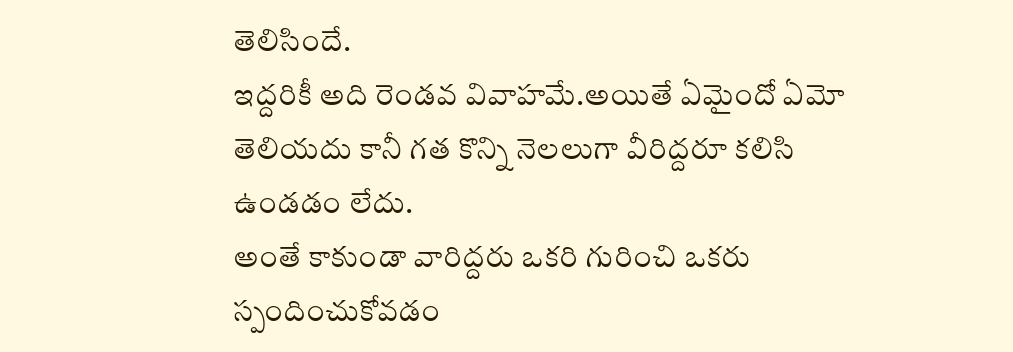తెలిసిందే.
ఇద్దరికీ అది రెండవ వివాహమే.అయితే ఏమైందో ఏమో తెలియదు కానీ గత కొన్ని నెలలుగా వీరిద్దరూ కలిసి ఉండడం లేదు.
అంతే కాకుండా వారిద్దరు ఒకరి గురించి ఒకరు స్పందించుకోవడం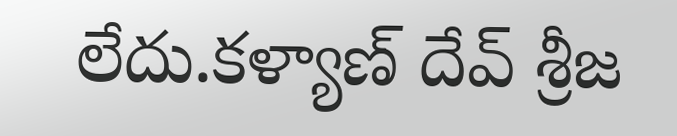లేదు.కళ్యాణ్ దేవ్ శ్రీజ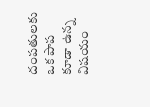దంపతులకు ఒక పాప కూడా ఉన్న విషయం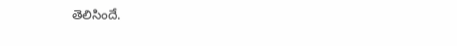తెలిసిందే.